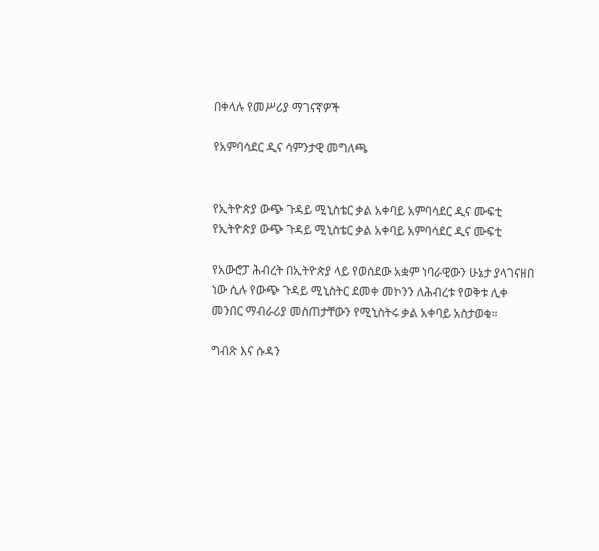በቀላሉ የመሥሪያ ማገናኛዎች

የአምባሳደር ዲና ሳምንታዊ መግለጫ


የኢትዮጵያ ውጭ ጉዳይ ሚኒስቴር ቃል አቀባይ አምባሳደር ዲና ሙፍቲ
የኢትዮጵያ ውጭ ጉዳይ ሚኒስቴር ቃል አቀባይ አምባሳደር ዲና ሙፍቲ

የአውሮፓ ሕብረት በኢትዮጵያ ላይ የወሰደው አቋም ነባራዊውን ሁኔታ ያላገናዘበ ነው ሲሉ የውጭ ጉዳይ ሚኒስትር ደመቀ መኮንን ለሕብረቱ የወቅቱ ሊቀ መንበር ማብራሪያ መስጠታቸውን የሚኒስትሩ ቃል አቀባይ አስታወቁ።

ግብጽ እና ሱዳን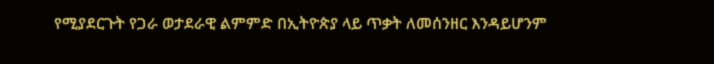የሚያደርጉት የጋራ ወታደራዊ ልምምድ በኢትዮጵያ ላይ ጥቃት ለመሰንዘር እንዳይሆንም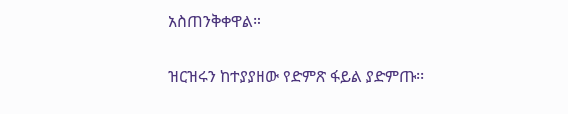አስጠንቅቀዋል።

ዝርዝሩን ከተያያዘው የድምጽ ፋይል ያድምጡ፡፡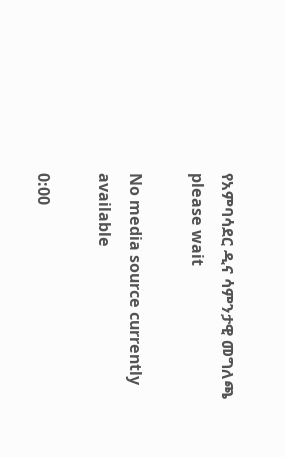የአምባሳደር ዲና ሳምንታዊ መግለጫ
please wait

No media source currently available

0:00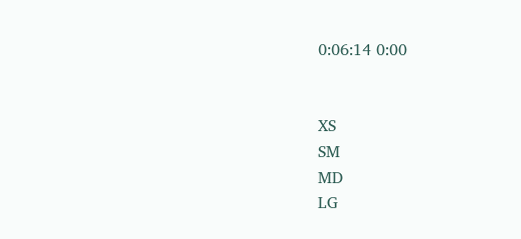0:06:14 0:00


XS
SM
MD
LG